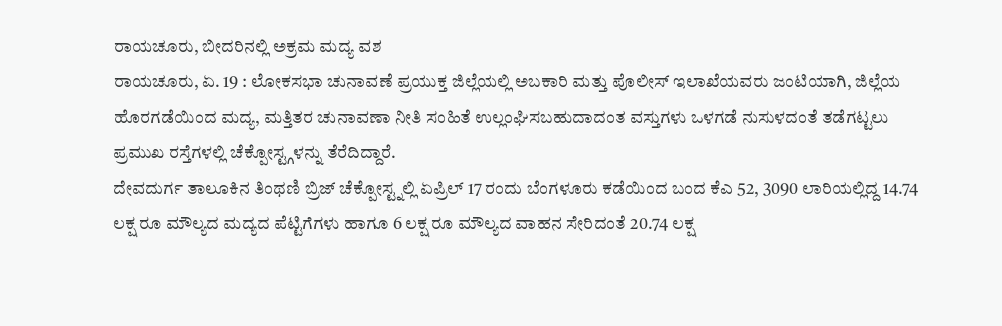ರಾಯಚೂರು, ಬೀದರಿನಲ್ಲಿ ಅಕ್ರಮ ಮದ್ಯ ವಶ
ರಾಯಚೂರು, ಏ. 19 : ಲೋಕಸಭಾ ಚುನಾವಣೆ ಪ್ರಯುಕ್ತ ಜಿಲ್ಲೆಯಲ್ಲಿ ಅಬಕಾರಿ ಮತ್ತು ಪೊಲೀಸ್ ಇಲಾಖೆಯವರು ಜಂಟಿಯಾಗಿ, ಜಿಲ್ಲೆಯ ಹೊರಗಡೆಯಿಂದ ಮದ್ಯ, ಮತ್ತಿತರ ಚುನಾವಣಾ ನೀತಿ ಸಂಹಿತೆ ಉಲ್ಲಂಘಿಸಬಹುದಾದಂತ ವಸ್ತುಗಳು ಒಳಗಡೆ ನುಸುಳದಂತೆ ತಡೆಗಟ್ಟಲು ಪ್ರಮುಖ ರಸ್ತೆಗಳಲ್ಲಿ ಚೆಕ್ಪೋಸ್ಟ್ಗಳನ್ನು ತೆರೆದಿದ್ದಾರೆ.
ದೇವದುರ್ಗ ತಾಲೂಕಿನ ತಿಂಥಣಿ ಬ್ರಿಜ್ ಚೆಕ್ಪೋಸ್ಟ್ನಲ್ಲಿ ಏಪ್ರಿಲ್ 17 ರಂದು ಬೆಂಗಳೂರು ಕಡೆಯಿಂದ ಬಂದ ಕೆಎ 52, 3090 ಲಾರಿಯಲ್ಲಿದ್ದ 14.74 ಲಕ್ಷ ರೂ ಮೌಲ್ಯದ ಮದ್ಯದ ಪೆಟ್ಟಿಗೆಗಳು ಹಾಗೂ 6 ಲಕ್ಷ ರೂ ಮೌಲ್ಯದ ವಾಹನ ಸೇರಿದಂತೆ 20.74 ಲಕ್ಷ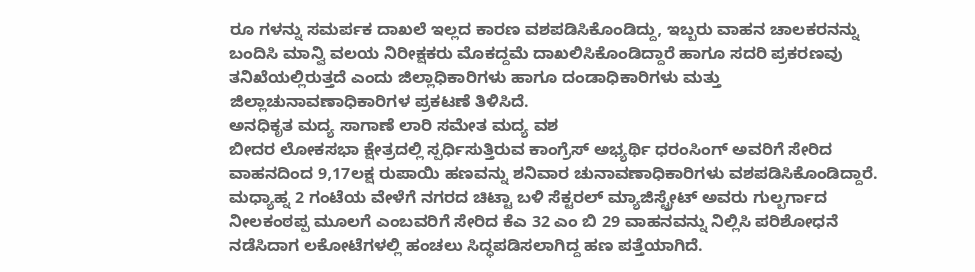ರೂ ಗಳನ್ನು ಸಮರ್ಪಕ ದಾಖಲೆ ಇಲ್ಲದ ಕಾರಣ ವಶಪಡಿಸಿಕೊಂಡಿದ್ದು, ಇಬ್ಬರು ವಾಹನ ಚಾಲಕರನನ್ನು ಬಂದಿಸಿ ಮಾನ್ವಿ ವಲಯ ನಿರೀಕ್ಷಕರು ಮೊಕದ್ದಮೆ ದಾಖಲಿಸಿಕೊಂಡಿದ್ದಾರೆ ಹಾಗೂ ಸದರಿ ಪ್ರಕರಣವು ತನಿಖೆಯಲ್ಲಿರುತ್ತದೆ ಎಂದು ಜಿಲ್ಲಾಧಿಕಾರಿಗಳು ಹಾಗೂ ದಂಡಾಧಿಕಾರಿಗಳು ಮತ್ತು ಜಿಲ್ಲಾಚುನಾವಣಾಧಿಕಾರಿಗಳ ಪ್ರಕಟಣೆ ತಿಳಿಸಿದೆ.
ಅನಧಿಕೃತ ಮದ್ಯ ಸಾಗಾಣೆ ಲಾರಿ ಸಮೇತ ಮದ್ಯ ವಶ
ಬೀದರ ಲೋಕಸಭಾ ಕ್ಷೇತ್ರದಲ್ಲಿ ಸ್ಪರ್ಧಿಸುತ್ತಿರುವ ಕಾಂಗ್ರೆಸ್ ಅಭ್ಯರ್ಥಿ ಧರಂಸಿಂಗ್ ಅವರಿಗೆ ಸೇರಿದ ವಾಹನದಿಂದ 9,17ಲಕ್ಷ ರುಪಾಯಿ ಹಣವನ್ನು ಶನಿವಾರ ಚುನಾವಣಾಧಿಕಾರಿಗಳು ವಶಪಡಿಸಿಕೊಂಡಿದ್ದಾರೆ.
ಮಧ್ಯಾಹ್ನ 2 ಗಂಟೆಯ ವೇಳೆಗೆ ನಗರದ ಚಿಟ್ಟಾ ಬಳಿ ಸೆಕ್ಟರಲ್ ಮ್ಯಾಜಿಸ್ಟ್ರೇಟ್ ಅವರು ಗುಲ್ಬರ್ಗಾದ ನೀಲಕಂಠಪ್ಪ ಮೂಲಗೆ ಎಂಬವರಿಗೆ ಸೇರಿದ ಕೆಎ 32 ಎಂ ಬಿ 29 ವಾಹನವನ್ನು ನಿಲ್ಲಿಸಿ ಪರಿಶೋಧನೆ ನಡೆಸಿದಾಗ ಲಕೋಟೆಗಳಲ್ಲಿ ಹಂಚಲು ಸಿದ್ಧಪಡಿಸಲಾಗಿದ್ದ ಹಣ ಪತ್ತೆಯಾಗಿದೆ.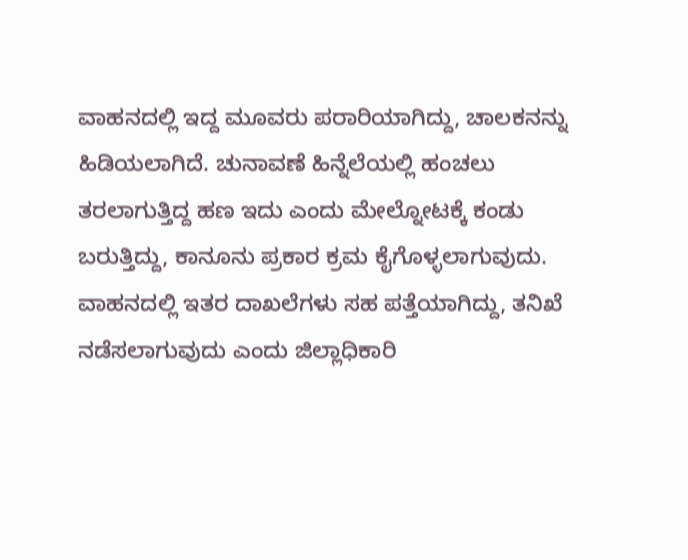ವಾಹನದಲ್ಲಿ ಇದ್ದ ಮೂವರು ಪರಾರಿಯಾಗಿದ್ದು, ಚಾಲಕನನ್ನು ಹಿಡಿಯಲಾಗಿದೆ. ಚುನಾವಣೆ ಹಿನ್ನೆಲೆಯಲ್ಲಿ ಹಂಚಲು ತರಲಾಗುತ್ತಿದ್ದ ಹಣ ಇದು ಎಂದು ಮೇಲ್ನೋಟಕ್ಕೆ ಕಂಡು ಬರುತ್ತಿದ್ದು, ಕಾನೂನು ಪ್ರಕಾರ ಕ್ರಮ ಕೈಗೊಳ್ಳಲಾಗುವುದು. ವಾಹನದಲ್ಲಿ ಇತರ ದಾಖಲೆಗಳು ಸಹ ಪತ್ತೆಯಾಗಿದ್ದು, ತನಿಖೆ ನಡೆಸಲಾಗುವುದು ಎಂದು ಜಿಲ್ಲಾಧಿಕಾರಿ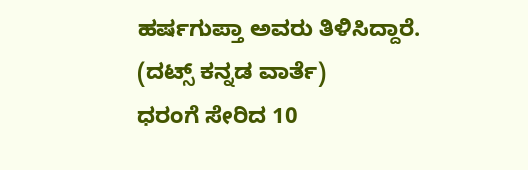ಹರ್ಷಗುಪ್ತಾ ಅವರು ತಿಳಿಸಿದ್ದಾರೆ.
(ದಟ್ಸ್ ಕನ್ನಡ ವಾರ್ತೆ)
ಧರಂಗೆ ಸೇರಿದ 10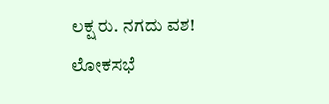ಲಕ್ಷ ರು. ನಗದು ವಶ!
ಲೋಕಸಭೆ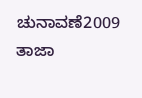ಚುನಾವಣೆ2009 ತಾಜಾ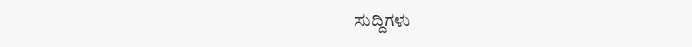ಸುದ್ದಿಗಳು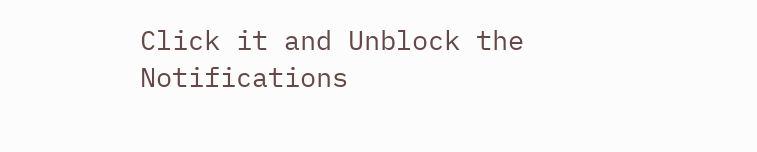Click it and Unblock the Notifications